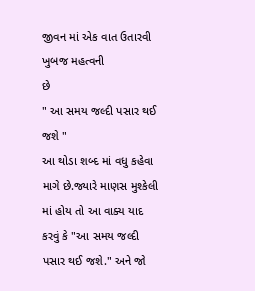જીવન માં એક વાત ઉતારવી ખુબજ મહત્વની
છે
" આ સમય જલ્દી પસાર થઈ જશે "
આ થોડા શબ્દ માં વધુ કહેવા માગે છે.જ્યારે માણસ મુશ્કેલી માં હોય તો આ વાક્ય યાદ કરવું કે "આ સમય જલ્દી પસાર થઈ જશે." અને જો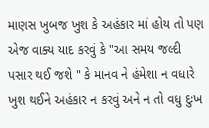માણસ ખુબજ ખુશ કે અહંકાર માં હોય તો પણ એજ વાક્ય યાદ કરવું કે "આ સમય જલ્દી પસાર થઈ જશે " કે માનવ ને હંમેશા ન વધારે ખુશ થઈને અહંકાર ન કરવું અને ન તો વધુ દુઃખ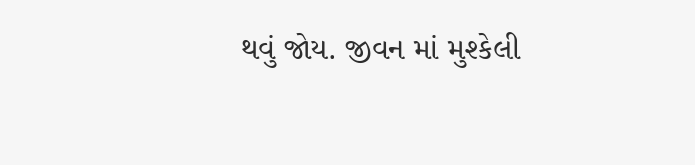થવું જોય. જીવન માં મુશ્કેલી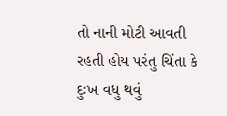તો નાની મોટી આવતી રહતી હોય પરંતુ ચિંતા કે દુઃખ વધુ થવું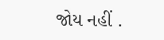જોય નહીં .